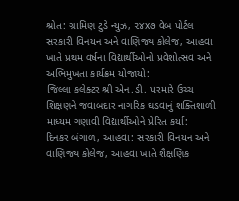શ્રોત: ગ્રામિણ ટુડે ન્યુઝ, ૨૪x૭ વેબ પોર્ટલ
સરકારી વિનયન અને વાણિજ્ય કોલેજ, આહવા ખાતે પ્રથમ વર્ષના વિદ્યાર્થીઓનો પ્રવેશોત્સવ અને અભિમુખતા કાર્યક્રમ યોજાયો:
જિલ્લા કલેક્ટર શ્રી એન.ડી. પરમારે ઉચ્ચ શિક્ષણને જવાબદાર નાગરિક ઘડવાનું શક્તિશાળી માધ્યમ ગણાવી વિદ્યાર્થીઓને પ્રેરિત કર્યા:
દિનકર બંગાળ, આહવા: સરકારી વિનયન અને વાણિજ્ય કોલેજ, આહવા ખાતે શૈક્ષણિક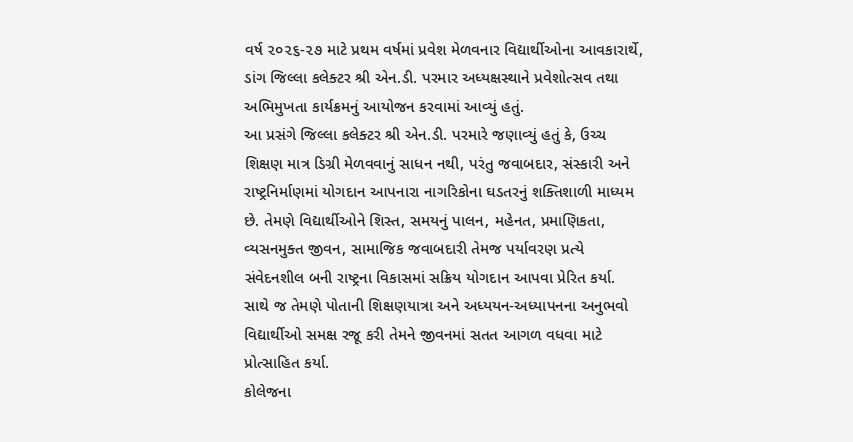વર્ષ ૨૦૨૬-૨૭ માટે પ્રથમ વર્ષમાં પ્રવેશ મેળવનાર વિદ્યાર્થીઓના આવકારાર્થે, ડાંગ જિલ્લા કલેક્ટર શ્રી એન.ડી. પરમાર અધ્યક્ષસ્થાને પ્રવેશોત્સવ તથા અભિમુખતા કાર્યક્રમનું આયોજન કરવામાં આવ્યું હતું.
આ પ્રસંગે જિલ્લા કલેક્ટર શ્રી એન.ડી. પરમારે જણાવ્યું હતું કે, ઉચ્ચ શિક્ષણ માત્ર ડિગ્રી મેળવવાનું સાધન નથી, પરંતુ જવાબદાર, સંસ્કારી અને રાષ્ટ્રનિર્માણમાં યોગદાન આપનારા નાગરિકોના ઘડતરનું શક્તિશાળી માધ્યમ છે. તેમણે વિદ્યાર્થીઓને શિસ્ત, સમયનું પાલન, મહેનત, પ્રમાણિકતા, વ્યસનમુક્ત જીવન, સામાજિક જવાબદારી તેમજ પર્યાવરણ પ્રત્યે સંવેદનશીલ બની રાષ્ટ્રના વિકાસમાં સક્રિય યોગદાન આપવા પ્રેરિત કર્યા. સાથે જ તેમણે પોતાની શિક્ષણયાત્રા અને અધ્યયન-અધ્યાપનના અનુભવો વિદ્યાર્થીઓ સમક્ષ રજૂ કરી તેમને જીવનમાં સતત આગળ વધવા માટે પ્રોત્સાહિત કર્યા.
કોલેજના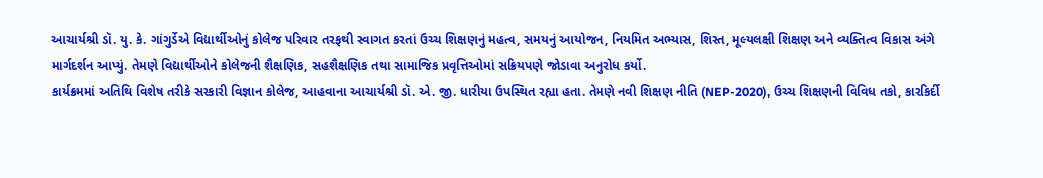આચાર્યશ્રી ડૉ. યુ. કે. ગાંગુર્ડેએ વિદ્યાર્થીઓનું કોલેજ પરિવાર તરફથી સ્વાગત કરતાં ઉચ્ચ શિક્ષણનું મહત્વ, સમયનું આયોજન, નિયમિત અભ્યાસ, શિસ્ત, મૂલ્યલક્ષી શિક્ષણ અને વ્યક્તિત્વ વિકાસ અંગે માર્ગદર્શન આપ્યું. તેમણે વિદ્યાર્થીઓને કોલેજની શૈક્ષણિક, સહશૈક્ષણિક તથા સામાજિક પ્રવૃત્તિઓમાં સક્રિયપણે જોડાવા અનુરોધ કર્યો.
કાર્યક્રમમાં અતિથિ વિશેષ તરીકે સરકારી વિજ્ઞાન કોલેજ, આહવાના આચાર્યશ્રી ડૉ. એ. જી. ધારીયા ઉપસ્થિત રહ્યા હતા. તેમણે નવી શિક્ષણ નીતિ (NEP-2020), ઉચ્ચ શિક્ષણની વિવિધ તકો, કારકિર્દી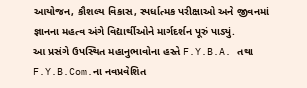આયોજન, કૌશલ્ય વિકાસ, સ્પર્ધાત્મક પરીક્ષાઓ અને જીવનમાં જ્ઞાનના મહત્વ અંગે વિદ્યાર્થીઓને માર્ગદર્શન પૂરું પાડ્યું.
આ પ્રસંગે ઉપસ્થિત મહાનુભાવોના હસ્તે F.Y.B.A. તથા F.Y.B.Com.ના નવપ્રવેશિત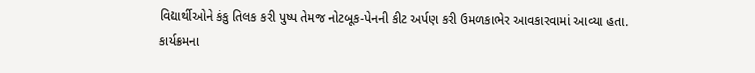વિદ્યાર્થીઓને કંકુ તિલક કરી પુષ્પ તેમજ નોટબૂક-પેનની કીટ અર્પણ કરી ઉમળકાભેર આવકારવામાં આવ્યા હતા.
કાર્યક્રમના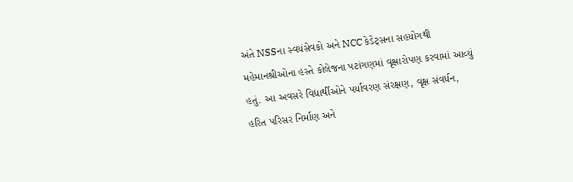અંતે NSSના સ્વયંસેવકો અને NCC કેડેટ્સના સહયોગથી મહેમાનશ્રીઓના હસ્તે કોલેજના પટાંગણમાં વૃક્ષારોપણ કરવામાં આવ્યું હતું. આ અવસરે વિદ્યાર્થીઓને પર્યાવરણ સંરક્ષણ, વૃક્ષ સંવર્ધન, હરિત પરિસર નિર્માણ અને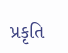પ્રકૃતિ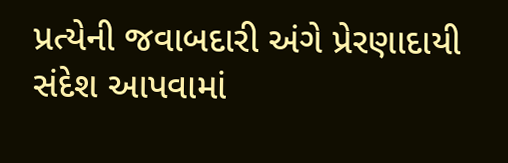પ્રત્યેની જવાબદારી અંગે પ્રેરણાદાયી સંદેશ આપવામાં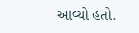આવ્યો હતો.